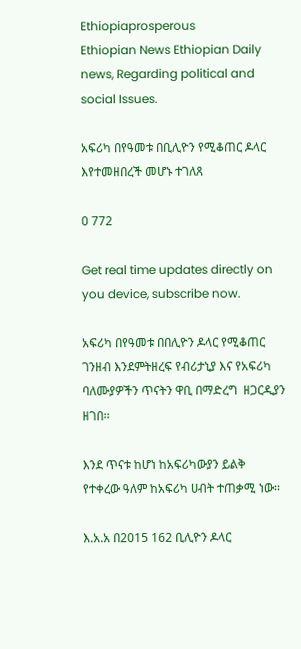Ethiopiaprosperous
Ethiopian News Ethiopian Daily news, Regarding political and social Issues.

አፍሪካ በየዓመቱ በቢሊዮን የሚቆጠር ዶላር እየተመዘበረች መሆኑ ተገለጸ

0 772

Get real time updates directly on you device, subscribe now.

አፍሪካ በየዓመቱ በበሊዮን ዶላር የሚቆጠር ገንዘብ እንደምትዘረፍ የብሪታኒያ እና የአፍሪካ ባለሙያዎችን ጥናትን ዋቢ በማድረግ  ዘጋርዲያን ዘገበ፡፡

እንደ ጥናቱ ከሆነ ከአፍሪካውያን ይልቅ  የተቀረው ዓለም ከአፍሪካ ሀብት ተጠቃሚ ነው፡፡

እ.አ.አ በ2015 162 ቢሊዮን ዶላር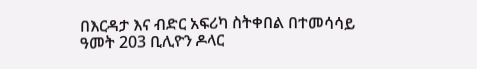በእርዳታ እና ብድር አፍሪካ ስትቀበል በተመሳሳይ ዓመት 203 ቢሊዮን ዶላር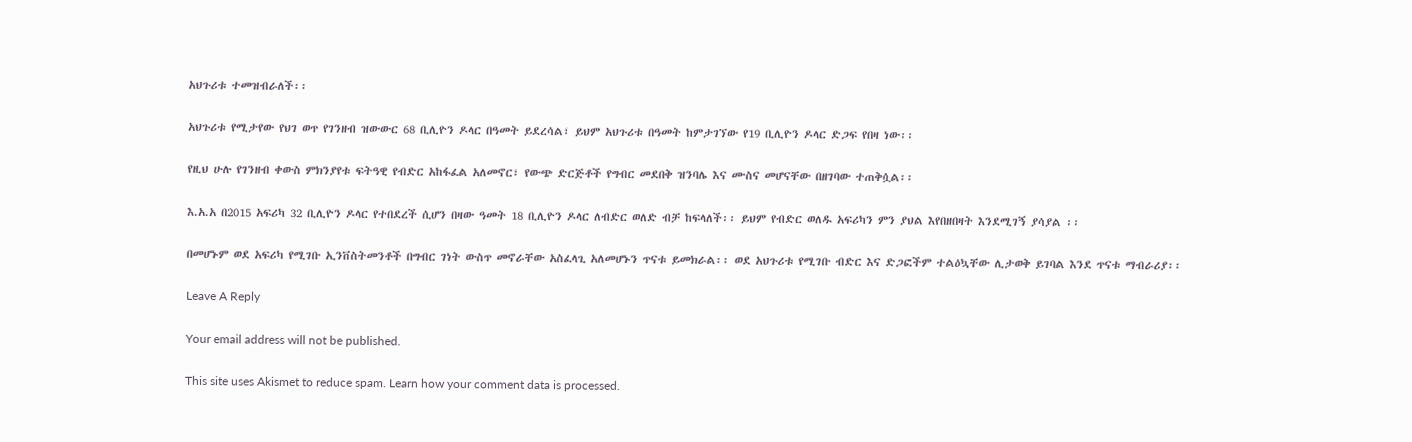አህጉሪቱ ተመዝብራለች፡፡

አህጉሪቱ የሚታየው የህገ ወጥ የገንዘብ ዝውውር 68 ቢሊዮን ዶላር በዓመት ይደረሳል፣ ይህም አህጉሪቱ በዓመት ከምታገኘው የ19 ቢሊዮን ዶላር ድጋፍ የበዛ ነው፡፡

የዚህ ሁሉ የገንዘብ ቀውስ ምክንያየቱ ፍትዓዊ የብድር አከፋፈል አለመኖር፣ የውጭ ድርጅቶች የግብር መደበቅ ዝንባሌ እና ሙስና መሆናቸው በዘገባው ተጠቅሷል፡፡

እ.አ.አ በ2015 አፍሪካ 32 ቢሊዮን ዶላር የተበደረች ሲሆን በዛው ዓመት 18 ቢሊዮን ዶላር ለብድር ወለድ ብቻ ከፍላለች፡፡ ይህም የብድር ወለዱ አፍሪካን ምን ያህል እየበዘበዛት እንደሚገኝ ያሳያል ፡፡

በመሆኑም ወደ አፍሪካ የሚገቡ ኢንቨስትመንቶች በግብር ገነት ውስጥ መኖራቸው አስፈላጊ አለመሆኑን ጥናቱ ይመክራል፡፡ ወደ አህጉሪቱ የሚገቡ ብድር እና ድጋፎችም ተልዕኳቸው ሊታወቅ ይገባል እንደ ጥናቱ ማብራሪያ፡፡

Leave A Reply

Your email address will not be published.

This site uses Akismet to reduce spam. Learn how your comment data is processed.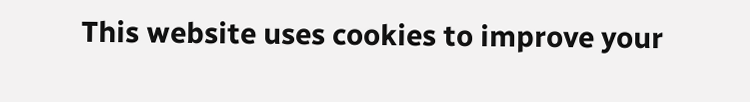This website uses cookies to improve your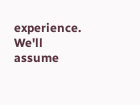experience. We'll assume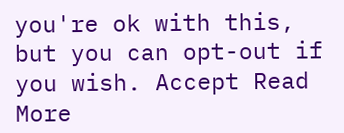you're ok with this, but you can opt-out if you wish. Accept Read More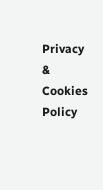Privacy & Cookies Policy